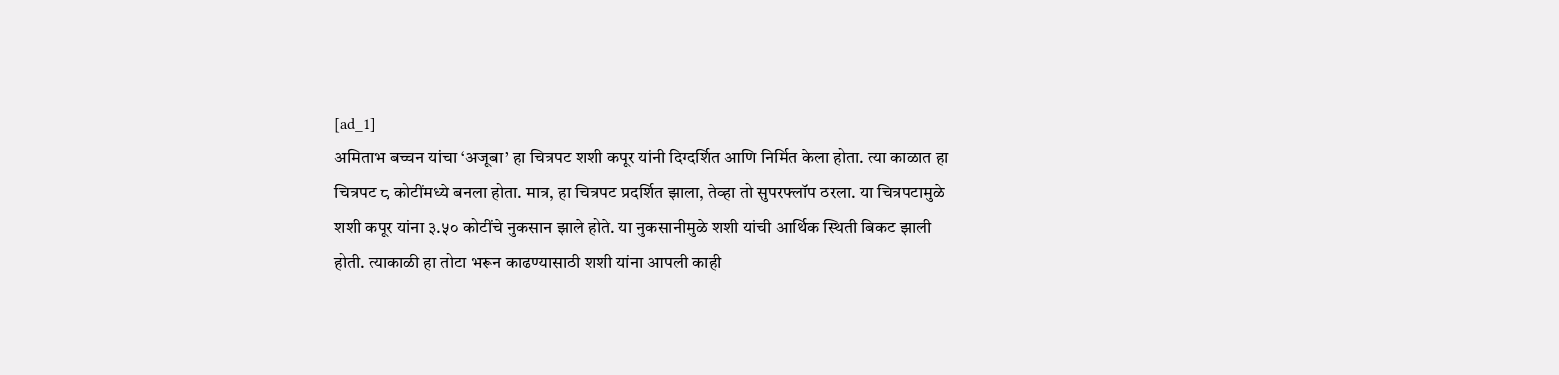[ad_1]
अमिताभ बच्चन यांचा ‘अजूबा’ हा चित्रपट शशी कपूर यांनी दिग्दर्शित आणि निर्मित केला होता. त्या काळात हा चित्रपट ८ कोटींमध्ये बनला होता. मात्र, हा चित्रपट प्रदर्शित झाला, तेव्हा तो सुपरफ्लॉप ठरला. या चित्रपटामुळे शशी कपूर यांना ३.५० कोटींचे नुकसान झाले होते. या नुकसानीमुळे शशी यांची आर्थिक स्थिती बिकट झाली होती. त्याकाळी हा तोटा भरून काढण्यासाठी शशी यांना आपली काही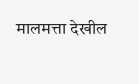मालमत्ता देखील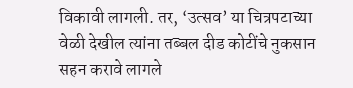विकावी लागली. तर, ‘उत्सव’ या चित्रपटाच्या वेळी देखील त्यांना तब्बल दीड कोटींचे नुकसान सहन करावे लागले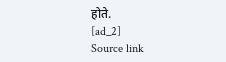होते.
[ad_2]
Source link